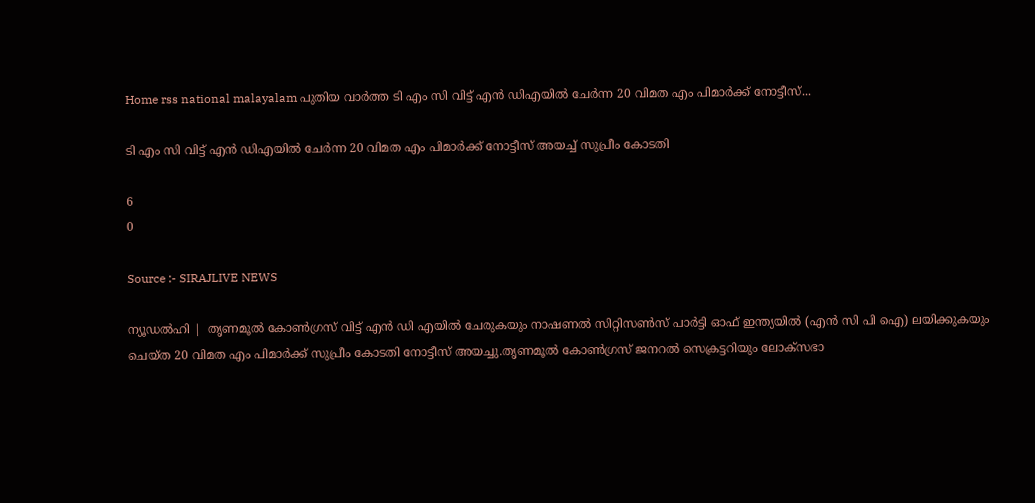Home rss national malayalam പുതിയ വാർത്ത ടി എം സി വിട്ട് എന്‍ ഡിഎയില്‍ ചേര്‍ന്ന 20 വിമത എം പിമാര്‍ക്ക് നോട്ടീസ്...

ടി എം സി വിട്ട് എന്‍ ഡിഎയില്‍ ചേര്‍ന്ന 20 വിമത എം പിമാര്‍ക്ക് നോട്ടീസ് അയച്ച് സുപ്രീം കോടതി

6
0

Source :- SIRAJLIVE NEWS

ന്യൂഡല്‍ഹി |  തൃണമൂല്‍ കോണ്‍ഗ്രസ് വിട്ട് എന്‍ ഡി എയില്‍ ചേരുകയും നാഷണല്‍ സിറ്റിസണ്‍സ് പാര്‍ട്ടി ഓഫ് ഇന്ത്യയില്‍ (എന്‍ സി പി ഐ) ലയിക്കുകയും ചെയ്ത 20 വിമത എം പിമാര്‍ക്ക് സുപ്രീം കോടതി നോട്ടീസ് അയച്ചു.തൃണമൂല്‍ കോണ്‍ഗ്രസ് ജനറല്‍ സെക്രട്ടറിയും ലോക്സഭാ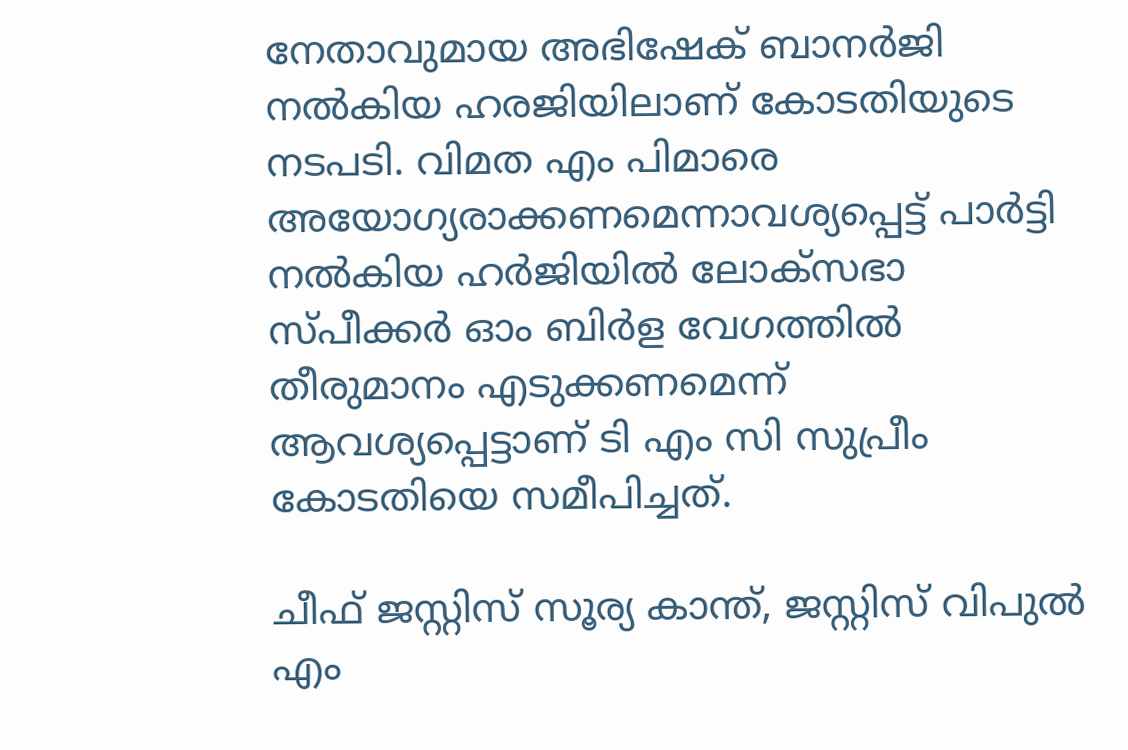നേതാവുമായ അഭിഷേക് ബാനര്‍ജി നല്‍കിയ ഹരജിയിലാണ് കോടതിയുടെ നടപടി. വിമത എം പിമാരെ അയോഗ്യരാക്കണമെന്നാവശ്യപ്പെട്ട് പാര്‍ട്ടി നല്‍കിയ ഹര്‍ജിയില്‍ ലോക്സഭാ സ്പീക്കര്‍ ഓം ബിര്‍ള വേഗത്തില്‍ തീരുമാനം എടുക്കണമെന്ന് ആവശ്യപ്പെട്ടാണ് ടി എം സി സുപ്രീം കോടതിയെ സമീപിച്ചത്.

ചീഫ് ജസ്റ്റിസ് സൂര്യ കാന്ത്, ജസ്റ്റിസ് വിപുല്‍ എം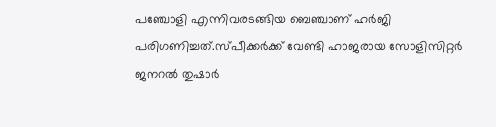പഞ്ചോളി എന്നിവരടങ്ങിയ ബെഞ്ചാണ് ഹര്‍ജി പരിഗണിച്ചത്.സ്പീക്കര്‍ക്ക് വേണ്ടി ഹാജരായ സോളിസിറ്റര്‍ ജനറല്‍ തുഷാര്‍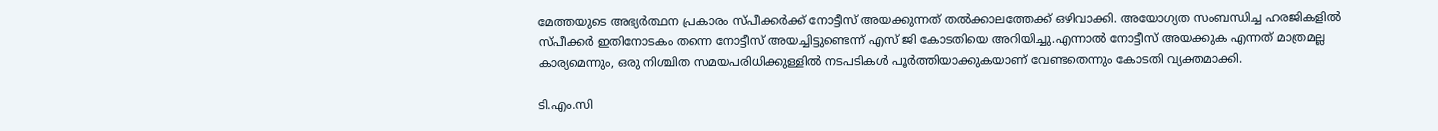മേത്തയുടെ അഭ്യര്‍ത്ഥന പ്രകാരം സ്പീക്കര്‍ക്ക് നോട്ടീസ് അയക്കുന്നത് തല്‍ക്കാലത്തേക്ക് ഒഴിവാക്കി. അയോഗ്യത സംബന്ധിച്ച ഹരജികളില്‍ സ്പീക്കര്‍ ഇതിനോടകം തന്നെ നോട്ടീസ് അയച്ചിട്ടുണ്ടെന്ന് എസ് ജി കോടതിയെ അറിയിച്ചു.എന്നാല്‍ നോട്ടീസ് അയക്കുക എന്നത് മാത്രമല്ല കാര്യമെന്നും, ഒരു നിശ്ചിത സമയപരിധിക്കുള്ളില്‍ നടപടികള്‍ പൂര്‍ത്തിയാക്കുകയാണ് വേണ്ടതെന്നും കോടതി വ്യക്തമാക്കി.

ടി.എം.സി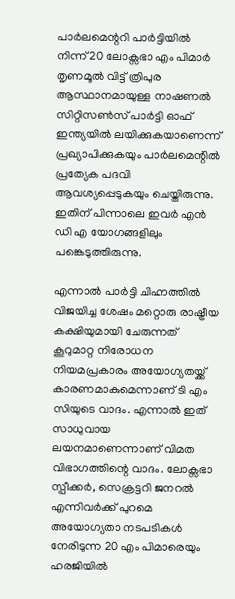പാര്‍ലമെന്ററി പാര്‍ട്ടിയില്‍ നിന്ന് 20 ലോക്സഭാ എം പിമാര്‍ തൃണമൂല്‍ വിട്ട് ത്രിപുര ആസ്ഥാനമായുള്ള നാഷണല്‍ സിറ്റിസണ്‍സ് പാര്‍ട്ടി ഓഫ് ഇന്ത്യയില്‍ ലയിക്കുകയാണെന്ന് പ്രഖ്യാപിക്കുകയും പാര്‍ലമെന്റില്‍ പ്രത്യേക പദവി ആവശ്യപ്പെടുകയും ചെയ്തിരുന്നു. ഇതിന് പിന്നാലെ ഇവര്‍ എന്‍ ഡി എ യോഗങ്ങളിലും പങ്കെടുത്തിരുന്നു.

എന്നാല്‍ പാര്‍ട്ടി ചിഹ്നത്തില്‍ വിജയിച്ച ശേഷം മറ്റൊരു രാഷ്ട്രീയ കക്ഷിയുമായി ചേരുന്നത് കൂറുമാറ്റ നിരോധന നിയമപ്രകാരം അയോഗ്യതയ്ക്ക് കാരണമാകുമെന്നാണ് ടി എം സിയുടെ വാദം. എന്നാല്‍ ഇത് സാധുവായ ലയനമാണെന്നാണ് വിമത വിഭാഗത്തിന്റെ വാദം. ലോക്സഭാ സ്പീക്കര്‍, സെക്രട്ടറി ജനറല്‍ എന്നിവര്‍ക്ക് പുറമെ അയോഗ്യതാ നടപടികള്‍ നേരിടുന്ന 20 എം പിമാരെയും ഹരജിയില്‍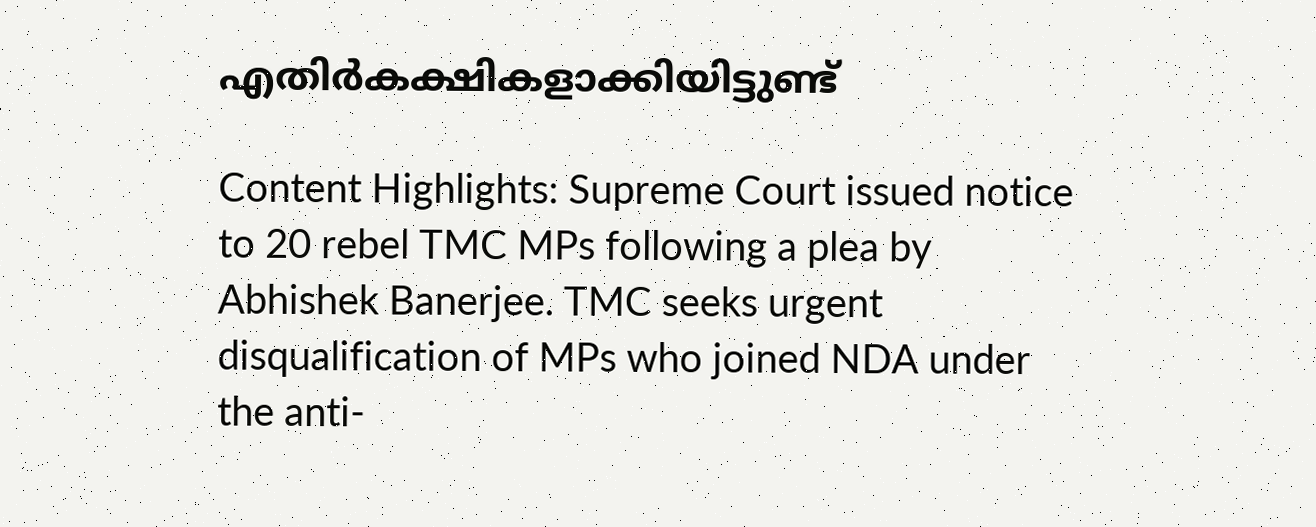എതിര്‍കക്ഷികളാക്കിയിട്ടുണ്ട്

Content Highlights: Supreme Court issued notice to 20 rebel TMC MPs following a plea by Abhishek Banerjee. TMC seeks urgent disqualification of MPs who joined NDA under the anti-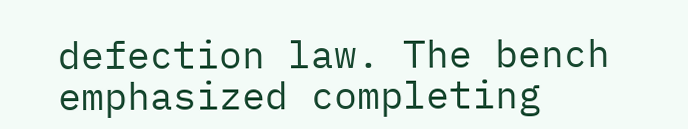defection law. The bench emphasized completing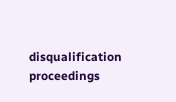disqualification proceedings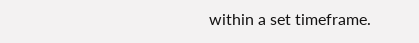within a set timeframe.